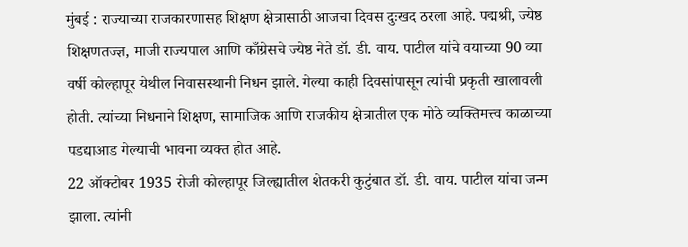मुंबई : राज्याच्या राजकारणासह शिक्षण क्षेत्रासाठी आजचा दिवस दुःखद ठरला आहे. पद्मश्री, ज्येष्ठ शिक्षणतज्ज्ञ, माजी राज्यपाल आणि काँग्रेसचे ज्येष्ठ नेते डॉ. डी. वाय. पाटील यांचे वयाच्या 90 व्या वर्षी कोल्हापूर येथील निवासस्थानी निधन झाले. गेल्या काही दिवसांपासून त्यांची प्रकृती खालावली होती. त्यांच्या निधनाने शिक्षण, सामाजिक आणि राजकीय क्षेत्रातील एक मोठे व्यक्तिमत्त्व काळाच्या पडद्याआड गेल्याची भावना व्यक्त होत आहे.
22 ऑक्टोबर 1935 रोजी कोल्हापूर जिल्ह्यातील शेतकरी कुटुंबात डॉ. डी. वाय. पाटील यांचा जन्म झाला. त्यांनी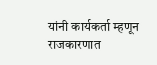यांनी कार्यकर्ता म्हणून राजकारणात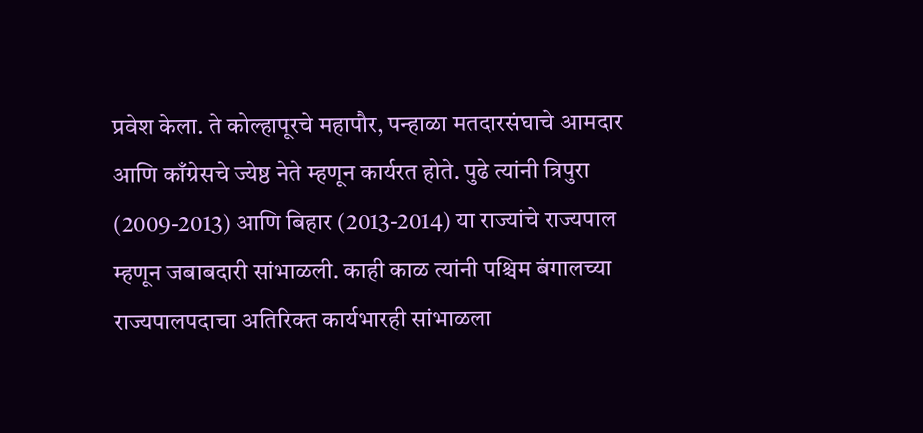प्रवेश केला. ते कोल्हापूरचे महापौर, पन्हाळा मतदारसंघाचे आमदार आणि काँग्रेसचे ज्येष्ठ नेते म्हणून कार्यरत होते. पुढे त्यांनी त्रिपुरा (2009-2013) आणि बिहार (2013-2014) या राज्यांचे राज्यपाल म्हणून जबाबदारी सांभाळली. काही काळ त्यांनी पश्चिम बंगालच्या राज्यपालपदाचा अतिरिक्त कार्यभारही सांभाळला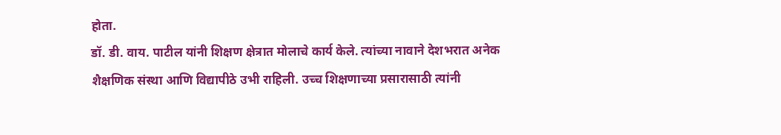होता.
डॉ. डी. वाय. पाटील यांनी शिक्षण क्षेत्रात मोलाचे कार्य केले. त्यांच्या नावाने देशभरात अनेक शैक्षणिक संस्था आणि विद्यापीठे उभी राहिली. उच्च शिक्षणाच्या प्रसारासाठी त्यांनी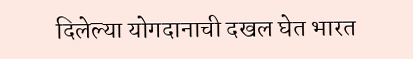दिलेल्या योगदानाची दखल घेत भारत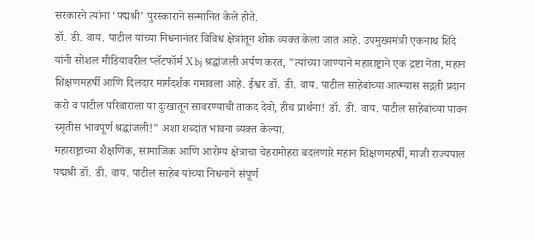सरकारने त्यांना ‘पद्मश्री’ पुरस्काराने सन्मानित केले होते.
डॉ. डी. वाय. पाटील यांच्या निधनानंतर विविध क्षेत्रांतून शोक व्यक्त केला जात आहे. उपमुख्यमंत्री एकनाथ शिंदे यांनी सोशल मीडियावरील प्लॅटफॉर्म X bj श्रद्धांजली अर्पण करत, "त्यांच्या जाण्याने महाराष्ट्राने एक द्रष्टा नेता, महान शिक्षणमहर्षी आणि दिलदार मार्गदर्शक गमावला आहे. ईश्वर डॉ. डी. वाय. पाटील साहेबांच्या आत्म्यास सद्गती प्रदान करो व पाटील परिवाराला या दुःखातून सावरण्याची ताकद देवो, हीच प्रार्थना! डॉ. डी. वाय. पाटील साहेबांच्या पावन स्मृतीस भावपूर्ण श्रद्धांजली!" अशा शब्दांत भावना व्यक्त केल्या.
महाराष्ट्राच्या शैक्षणिक, सामाजिक आणि आरोग्य क्षेत्राचा चेहरामोहरा बदलणारे महान शिक्षणमहर्षी, माजी राज्यपाल पद्मश्री डॉ. डी. वाय. पाटील साहेब यांच्या निधनाने संपूर्ण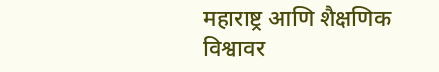महाराष्ट्र आणि शैक्षणिक विश्वावर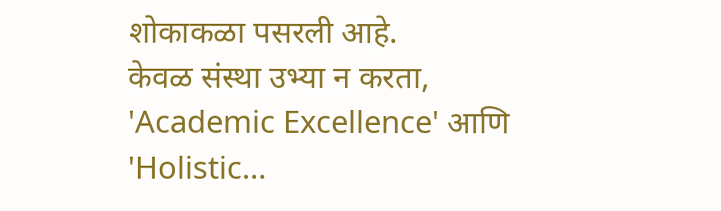शोकाकळा पसरली आहे.
केवळ संस्था उभ्या न करता, 'Academic Excellence' आणि 'Holistic…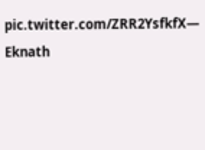pic.twitter.com/ZRR2YsfkfX— Eknath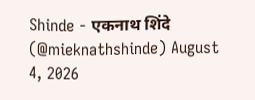Shinde - एकनाथ शिंदे (@mieknathshinde) August 4, 2026